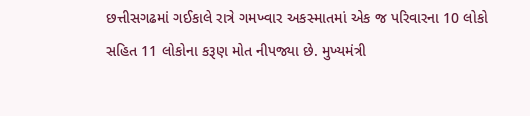છત્તીસગઢમાં ગઈકાલે રાત્રે ગમખ્વાર અકસ્માતમાં એક જ પરિવારના 10 લોકો સહિત 11 લોકોના કરૂણ મોત નીપજ્યા છે. મુખ્યમંત્રી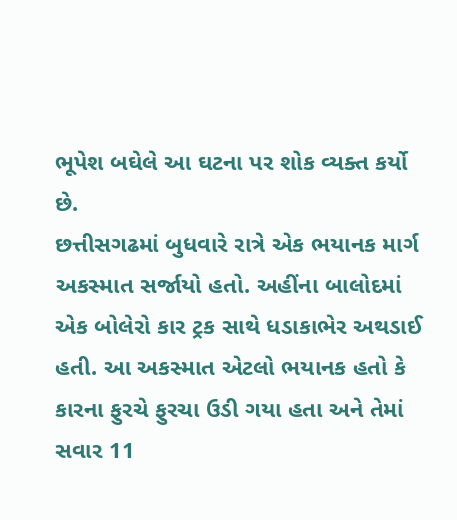ભૂપેશ બઘેલે આ ઘટના પર શોક વ્યક્ત કર્યો છે.
છત્તીસગઢમાં બુધવારે રાત્રે એક ભયાનક માર્ગ અકસ્માત સર્જાયો હતો. અહીંના બાલોદમાં એક બોલેરો કાર ટ્રક સાથે ધડાકાભેર અથડાઈ હતી. આ અકસ્માત એટલો ભયાનક હતો કે કારના ફુરચે ફુરચા ઉડી ગયા હતા અને તેમાં સવાર 11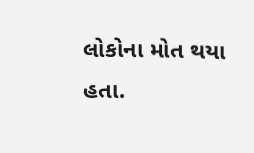લોકોના મોત થયા હતા.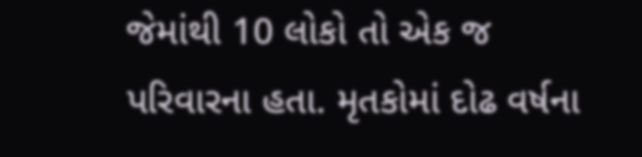જેમાંથી 10 લોકો તો એક જ પરિવારના હતા. મૃતકોમાં દોઢ વર્ષના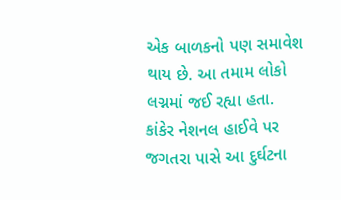એક બાળકનો પણ સમાવેશ થાય છે. આ તમામ લોકો લગ્નમાં જઈ રહ્યા હતા.
કાંકેર નેશનલ હાઈવે પર જગતરા પાસે આ દુર્ઘટના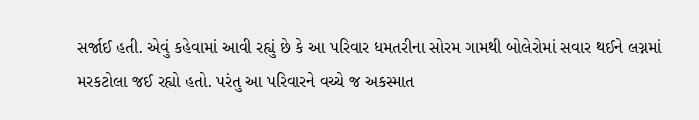સર્જાઈ હતી. એવું કહેવામાં આવી રહ્યું છે કે આ પરિવાર ધમતરીના સોરમ ગામથી બોલેરોમાં સવાર થઈને લગ્નમાં મરકટોલા જઈ રહ્યો હતો. પરંતુ આ પરિવારને વચ્ચે જ અકસ્માત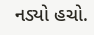નડ્યો હચો.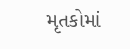મૃતકોમાં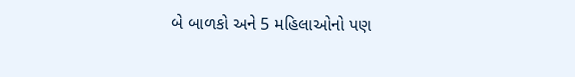બે બાળકો અને 5 મહિલાઓનો પણ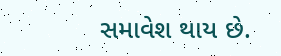સમાવેશ થાય છે.